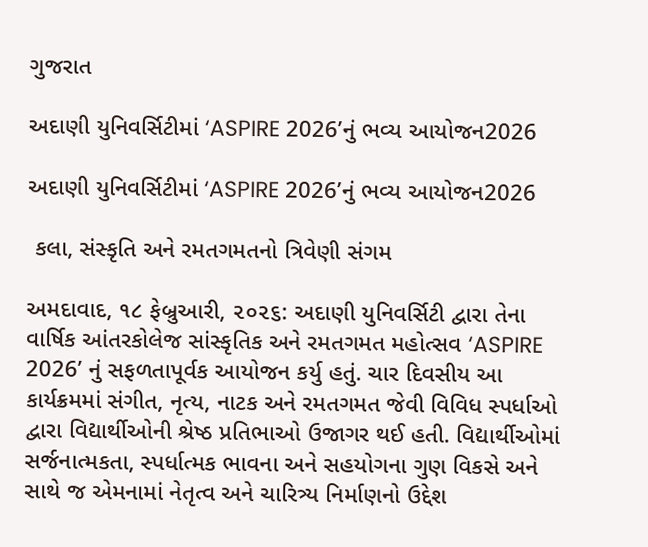ગુજરાત

અદાણી યુનિવર્સિટીમાં ‘ASPIRE 2026’નું ભવ્ય આયોજન2026

અદાણી યુનિવર્સિટીમાં ‘ASPIRE 2026’નું ભવ્ય આયોજન2026

 કલા, સંસ્કૃતિ અને રમતગમતનો ત્રિવેણી સંગમ

અમદાવાદ, ૧૮ ફેબ્રુઆરી, ૨૦૨૬: અદાણી યુનિવર્સિટી દ્વારા તેના વાર્ષિક આંતરકોલેજ સાંસ્કૃતિક અને રમતગમત મહોત્સવ ‘ASPIRE 2026’ નું સફળતાપૂર્વક આયોજન કર્યુ હતું. ચાર દિવસીય આ કાર્યક્રમમાં સંગીત, નૃત્ય, નાટક અને રમતગમત જેવી વિવિધ સ્પર્ધાઓ દ્વારા વિદ્યાર્થીઓની શ્રેષ્ઠ પ્રતિભાઓ ઉજાગર થઈ હતી. વિદ્યાર્થીઓમાં સર્જનાત્મકતા, સ્પર્ધાત્મક ભાવના અને સહયોગના ગુણ વિકસે અને સાથે જ એમનામાં નેતૃત્વ અને ચારિત્ર્ય નિર્માણનો ઉદ્દેશ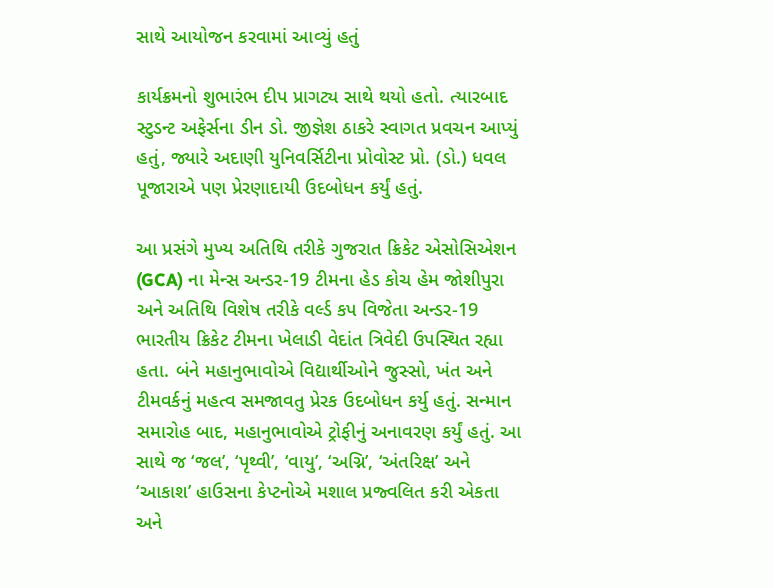સાથે આયોજન કરવામાં આવ્યું હતું

કાર્યક્રમનો શુભારંભ દીપ પ્રાગટ્ય સાથે થયો હતો. ત્યારબાદ સ્ટુડન્ટ અફેર્સના ડીન ડો. જીજ્ઞેશ ઠાકરે સ્વાગત પ્રવચન આપ્યું હતું, જ્યારે અદાણી યુનિવર્સિટીના પ્રોવોસ્ટ પ્રો. (ડો.) ધવલ પૂજારાએ પણ પ્રેરણાદાયી ઉદબોધન કર્યું હતું.

આ પ્રસંગે મુખ્ય અતિથિ તરીકે ગુજરાત ક્રિકેટ એસોસિએશન (GCA) ના મેન્સ અન્ડર-19 ટીમના હેડ કોચ હેમ જોશીપુરા અને અતિથિ વિશેષ તરીકે વર્લ્ડ કપ વિજેતા અન્ડર-19 ભારતીય ક્રિકેટ ટીમના ખેલાડી વેદાંત ત્રિવેદી ઉપસ્થિત રહ્યા હતા. બંને મહાનુભાવોએ વિદ્યાર્થીઓને જુસ્સો, ખંત અને ટીમવર્કનું મહત્વ સમજાવતુ પ્રેરક ઉદબોધન કર્યુ હતું. સન્માન સમારોહ બાદ, મહાનુભાવોએ ટ્રોફીનું અનાવરણ કર્યું હતું. આ સાથે જ ‘જલ’, ‘પૃથ્વી’, ‘વાયુ’, ‘અગ્નિ’, ‘અંતરિક્ષ’ અને ‘આકાશ’ હાઉસના કેપ્ટનોએ મશાલ પ્રજ્વલિત કરી એકતા અને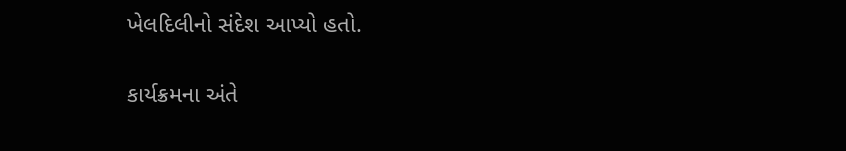ખેલદિલીનો સંદેશ આપ્યો હતો.

કાર્યક્રમના અંતે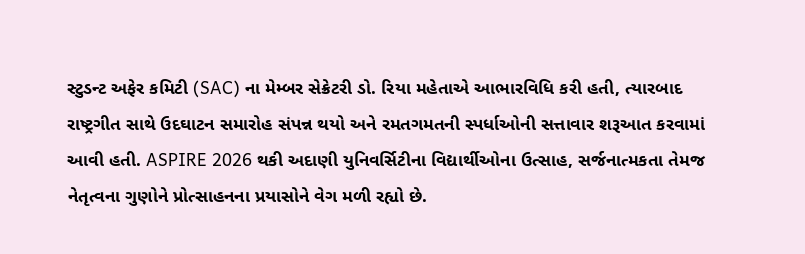સ્ટુડન્ટ અફેર કમિટી (SAC) ના મેમ્બર સેક્રેટરી ડો. રિયા મહેતાએ આભારવિધિ કરી હતી, ત્યારબાદ રાષ્ટ્રગીત સાથે ઉદઘાટન સમારોહ સંપન્ન થયો અને રમતગમતની સ્પર્ધાઓની સત્તાવાર શરૂઆત કરવામાં આવી હતી. ASPIRE 2026 થકી અદાણી યુનિવર્સિટીના વિદ્યાર્થીઓના ઉત્સાહ, સર્જનાત્મકતા તેમજ નેતૃત્વના ગુણોને પ્રોત્સાહનના પ્રયાસોને વેગ મળી રહ્યો છે.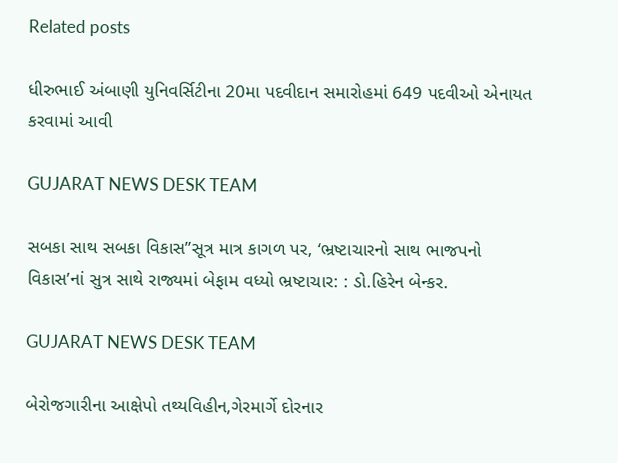Related posts

ધીરુભાઈ અંબાણી યુનિવર્સિટીના 20મા પદવીદાન સમારોહમાં 649 પદવીઓ એનાયત કરવામાં આવી

GUJARAT NEWS DESK TEAM

સબકા સાથ સબકા વિકાસ”સૂત્ર માત્ર કાગળ પર, ‘ભ્રષ્ટાચારનો સાથ ભાજપનો વિકાસ’નાં સુત્ર સાથે રાજ્યમાં બેફામ વધ્યો ભ્રષ્ટાચાર: : ડો.હિરેન બેન્કર.

GUJARAT NEWS DESK TEAM

બેરોજગારીના આક્ષેપો તથ્યવિહીન,ગેરમાર્ગે દોરનાર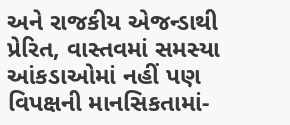અને રાજકીય એજન્ડાથી પ્રેરિત, વાસ્તવમાં સમસ્યા આંકડાઓમાં નહીં પણ વિપક્ષની માનસિકતામાં-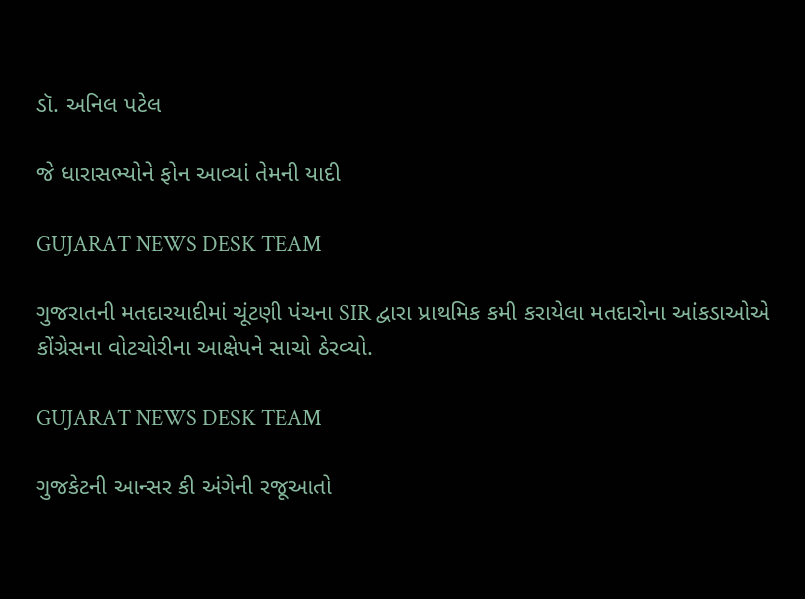ડૉ. અનિલ પટેલ

જે ધારાસભ્યોને ફોન આવ્યાં તેમની યાદી

GUJARAT NEWS DESK TEAM

ગુજરાતની મતદારયાદીમાં ચૂંટણી પંચના SIR દ્વારા પ્રાથમિક કમી કરાયેલા મતદારોના આંકડાઓએ કોંગ્રેસના વોટચોરીના આક્ષેપને સાચો ઠેરવ્યો.

GUJARAT NEWS DESK TEAM

ગુજકેટની આન્સર કી અંગેની રજૂઆતો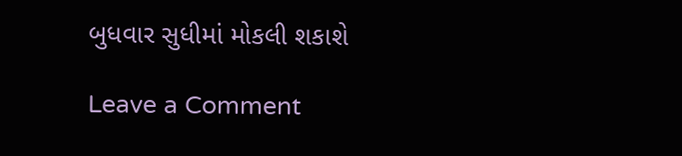બુધવાર સુધીમાં મોકલી શકાશે

Leave a Comment